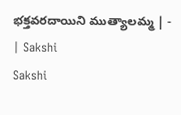భక్తవరదాయిని ముత్యాలమ్మ | - | Sakshi
Sakshi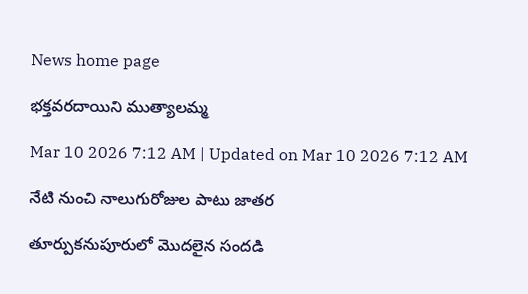News home page

భక్తవరదాయిని ముత్యాలమ్మ

Mar 10 2026 7:12 AM | Updated on Mar 10 2026 7:12 AM

నేటి నుంచి నాలుగురోజుల పాటు జాతర

తూర్పుకనుపూరులో మొదలైన సందడి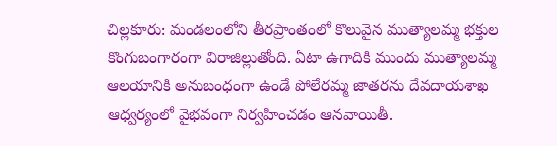చిల్లకూరు: మండలంలోని తీరప్రాంతంలో కొలువైన ముత్యాలమ్మ భక్తుల కొంగుబంగారంగా విరాజిల్లుతోంది. ఏటా ఉగాదికి ముందు ముత్యాలమ్మ ఆలయానికి అనుబంధంగా ఉండే పోలేరమ్మ జాతరను దేవదాయశాఖ ఆధ్వర్యంలో వైభవంగా నిర్వహించడం ఆనవాయితీ.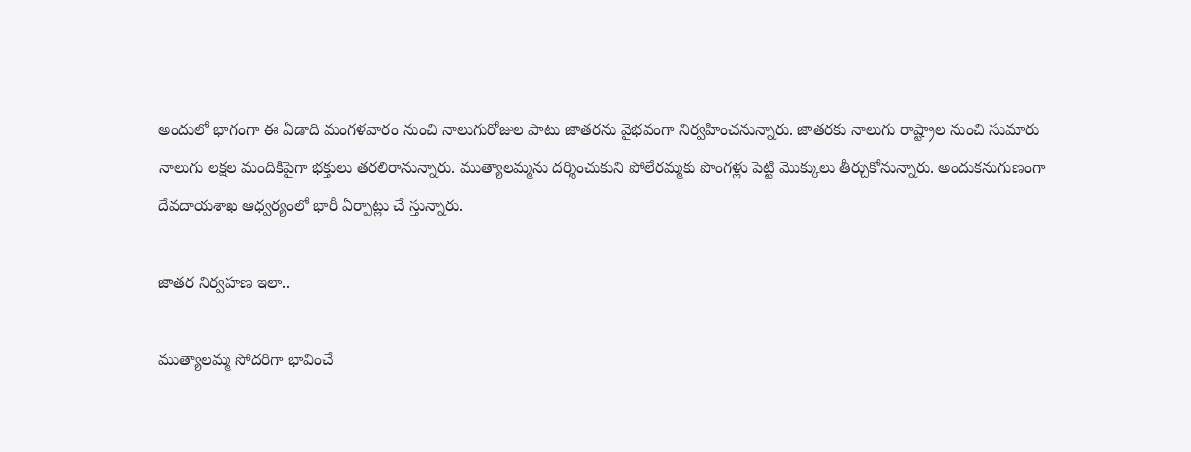అందులో భాగంగా ఈ ఏడాది మంగళవారం నుంచి నాలుగురోజుల పాటు జాతరను వైభవంగా నిర్వహించనున్నారు. జాతరకు నాలుగు రాష్ట్రాల నుంచి సుమారు నాలుగు లక్షల మందికిపైగా భక్తులు తరలిరానున్నారు. ముత్యాలమ్మను దర్శించుకుని పోలేరమ్మకు పొంగళ్లు పెట్టి మొక్కులు తీర్చుకోనున్నారు. అందుకనుగుణంగా దేవదాయశాఖ ఆధ్వర్యంలో భారీ ఏర్పాట్లు చే స్తున్నారు.

జాతర నిర్వహణ ఇలా..

ముత్యాలమ్మ సోదరిగా భావించే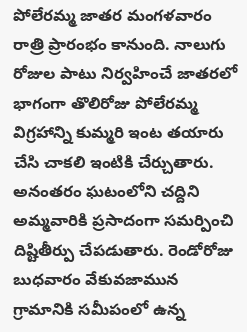పోలేరమ్మ జాతర మంగళవారం రాత్రి ప్రారంభం కానుంది. నాలుగు రోజుల పాటు నిర్వహించే జాతరలో భాగంగా తొలిరోజు పోలేరమ్మ విగ్రహాన్ని కుమ్మరి ఇంట తయారు చేసి చాకలి ఇంటికి చేర్చుతారు. అనంతరం ఘటంలోని చద్దిని అమ్మవారికి ప్రసాదంగా సమర్పించి దిష్టితీర్పు చేపడుతారు. రెండోరోజు బుధవారం వేకువజామున గ్రామానికి సమీపంలో ఉన్న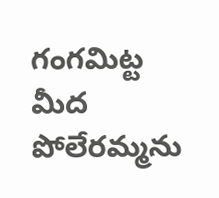గంగమిట్ట మీద పోలేరమ్మను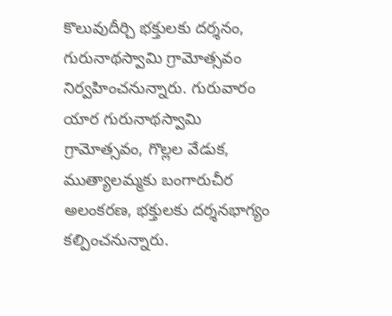కొలువుదీర్చి భక్తులకు దర్శనం, గురునాథస్వామి గ్రామోత్సవం నిర్వహించనున్నారు. గురువారం యార గురునాథస్వామి గ్రామోత్సవం, గొల్లల వేడుక, ముత్యాలమ్మకు బంగారుచీర అలంకరణ, భక్తులకు దర్శనభాగ్యం కల్పించనున్నారు.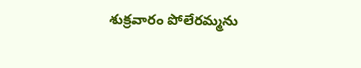శుక్రవారం పోలేరమ్మను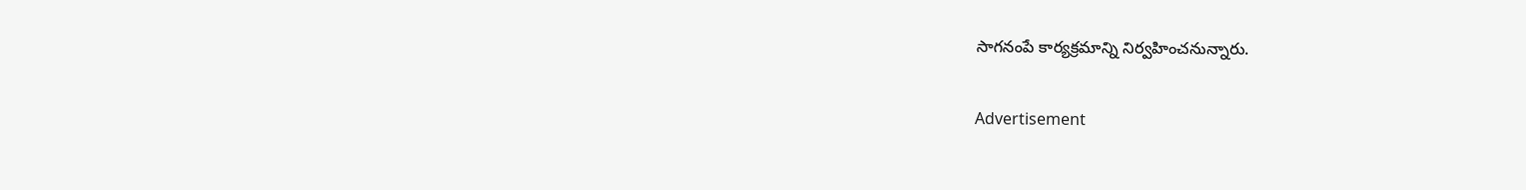సాగనంపే కార్యక్రమాన్ని నిర్వహించనున్నారు.

Advertisement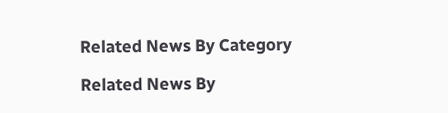Related News By Category

Related News By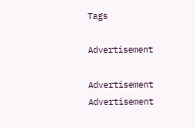Tags

Advertisement

Advertisement
Advertisement